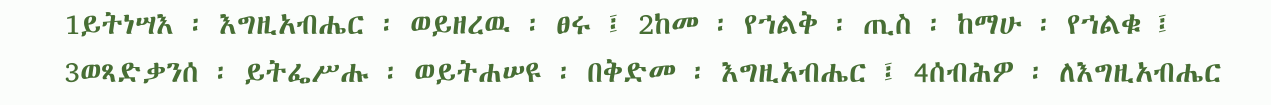1ይትነሣእ ፡ እግዚአብሔር ፡ ወይዘረዉ ፡ ፀሩ ፤ 2ከመ ፡ የኀልቅ ፡ ጢስ ፡ ከማሁ ፡ የኀልቁ ፤ 3ወጻድቃንሰ ፡ ይትፌሥሑ ፡ ወይትሐሠዩ ፡ በቅድመ ፡ እግዚአብሔር ፤ 4ሰብሕዎ ፡ ለእግዚአብሔር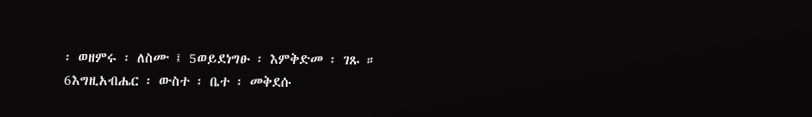፡ ወዘምሩ ፡ ለስሙ ፤ 5ወይደነግፁ ፡ እምቅድመ ፡ ገጹ ። 6እግዚአብሔር ፡ ውስተ ፡ ቤተ ፡ መቅደሱ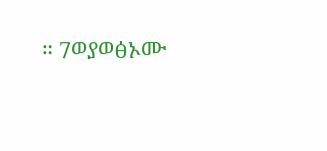። 7ወያወፅኦሙ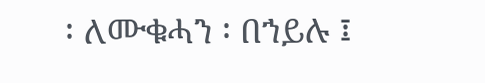፡ ለሙቁሓን ፡ በኀይሉ ፤